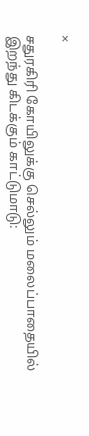×

சதுரகிரி கோயிலுக்கு செல்லும் மலைப்பாதையில் இறந்து கிடக்கும் காட்டுமாடு: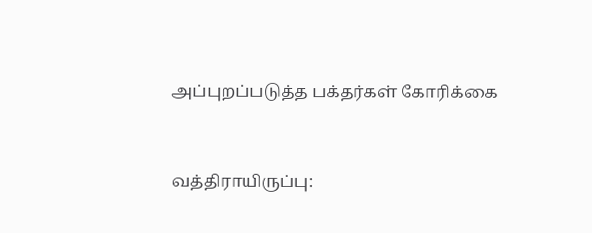அப்புறப்படுத்த பக்தர்கள் கோரிக்கை



வத்திராயிருப்பு: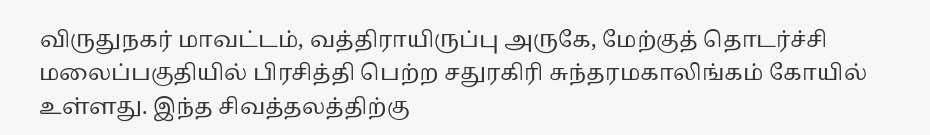விருதுநகர் மாவட்டம், வத்திராயிருப்பு அருகே, மேற்குத் தொடர்ச்சி மலைப்பகுதியில் பிரசித்தி பெற்ற சதுரகிரி சுந்தரமகாலிங்கம் கோயில் உள்ளது. இந்த சிவத்தலத்திற்கு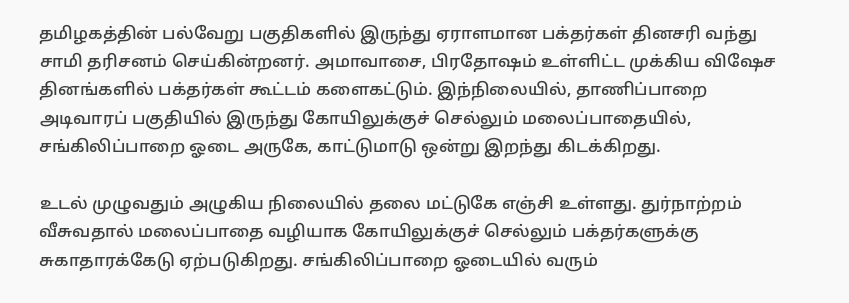தமிழகத்தின் பல்வேறு பகுதிகளில் இருந்து ஏராளமான பக்தர்கள் தினசரி வந்து சாமி தரிசனம் செய்கின்றனர். அமாவாசை, பிரதோஷம் உள்ளிட்ட முக்கிய விஷேச தினங்களில் பக்தர்கள் கூட்டம் களைகட்டும். இந்நிலையில், தாணிப்பாறை அடிவாரப் பகுதியில் இருந்து கோயிலுக்குச் செல்லும் மலைப்பாதையில், சங்கிலிப்பாறை ஓடை அருகே, காட்டுமாடு ஒன்று இறந்து கிடக்கிறது.

உடல் முழுவதும் அழுகிய நிலையில் தலை மட்டுகே எஞ்சி உள்ளது. துர்நாற்றம் வீசுவதால் மலைப்பாதை வழியாக கோயிலுக்குச் செல்லும் பக்தர்களுக்கு சுகாதாரக்கேடு ஏற்படுகிறது. சங்கிலிப்பாறை ஓடையில் வரும்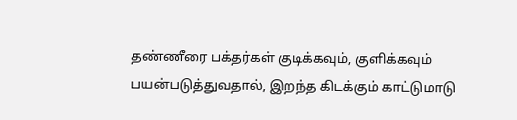தண்ணீரை பக்தர்கள் குடிக்கவும், குளிக்கவும் பயன்படுத்துவதால், இறந்த கிடக்கும் காட்டுமாடு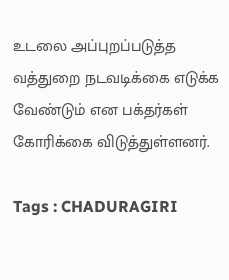உடலை அப்புறப்படுத்த வத்துறை நடவடிக்கை எடுக்க வேண்டும் என பக்தர்கள் கோரிக்கை விடுத்துள்ளனர்.

Tags : CHADURAGIRI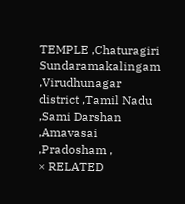TEMPLE ,Chaturagiri Sundaramakalingam ,Virudhunagar district ,Tamil Nadu ,Sami Darshan ,Amavasai ,Pradosham ,
× RELATED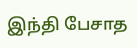இந்தி பேசாத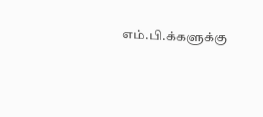எம்.பி.க்களுக்கு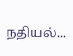நதியல்...